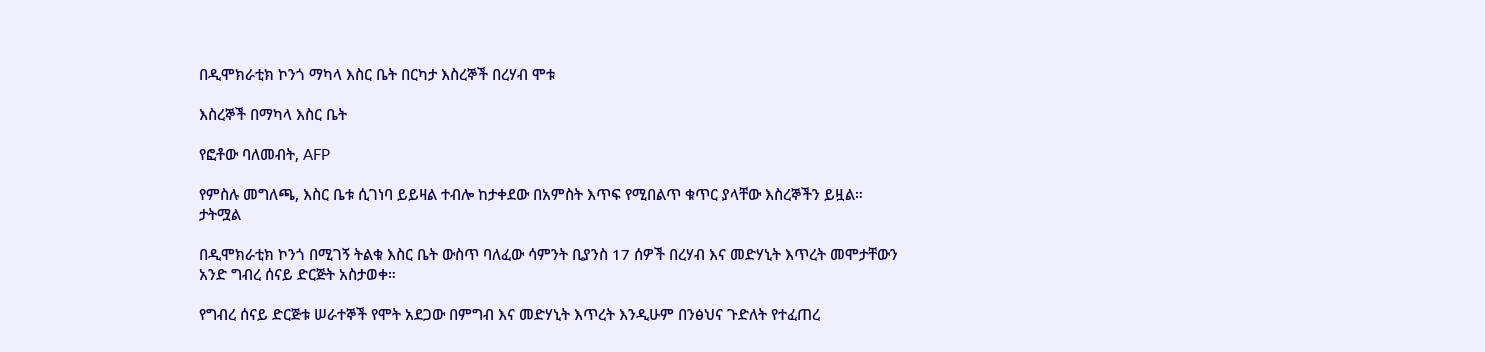በዲሞክራቲክ ኮንጎ ማካላ እስር ቤት በርካታ እስረኞች በረሃብ ሞቱ

እስረኞች በማካላ እስር ቤት

የፎቶው ባለመብት, AFP

የምስሉ መግለጫ, እስር ቤቱ ሲገነባ ይይዛል ተብሎ ከታቀደው በአምስት እጥፍ የሚበልጥ ቁጥር ያላቸው እስረኞችን ይዟል።
ታትሟል

በዲሞክራቲክ ኮንጎ በሚገኝ ትልቁ እስር ቤት ውስጥ ባለፈው ሳምንት ቢያንስ 17 ሰዎች በረሃብ እና መድሃኒት እጥረት መሞታቸውን አንድ ግብረ ሰናይ ድርጅት አስታወቀ።

የግብረ ሰናይ ድርጅቱ ሠራተኞች የሞት አደጋው በምግብ እና መድሃኒት እጥረት እንዲሁም በንፅህና ጉድለት የተፈጠረ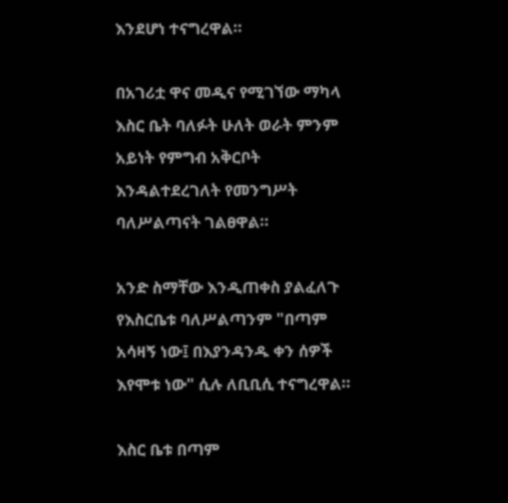እንደሆነ ተናግረዋል።

በአገሪቷ ዋና መዲና የሚገኘው ማካላ እስር ቤት ባለፉት ሁለት ወራት ምንም አይነት የምግብ አቅርቦት እንዳልተደረገለት የመንግሥት ባለሥልጣናት ገልፀዋል።

አንድ ስማቸው እንዲጠቀስ ያልፈለጉ የእስርቤቱ ባለሥልጣንም "በጣም አሳዛኝ ነው፤ በእያንዳንዱ ቀን ሰዎች እየሞቱ ነው" ሲሉ ለቢቢሲ ተናግረዋል።

እስር ቤቱ በጣም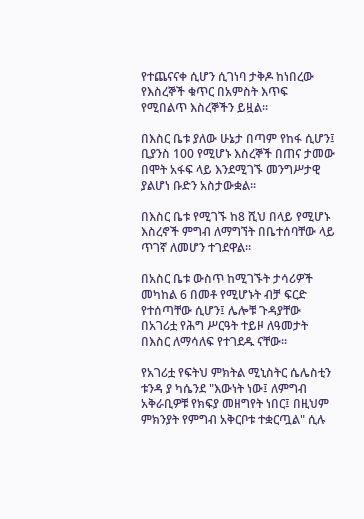የተጨናናቀ ሲሆን ሲገነባ ታቅዶ ከነበረው የእስረኞች ቁጥር በአምስት እጥፍ የሚበልጥ እስረኞችን ይዟል።

በእስር ቤቱ ያለው ሁኔታ በጣም የከፋ ሲሆን፤ ቢያንስ 100 የሚሆኑ እስረኞች በጠና ታመው በሞት አፋፍ ላይ እንደሚገኙ መንግሥታዊ ያልሆነ ቡድን አስታውቋል።

በእስር ቤቱ የሚገኙ ከ8 ሺህ በላይ የሚሆኑ እስረኖች ምግብ ለማግኘት በቤተሰባቸው ላይ ጥገኛ ለመሆን ተገደዋል።

በአስር ቤቱ ውስጥ ከሚገኙት ታሳሪዎች መካከል 6 በመቶ የሚሆኑት ብቻ ፍርድ የተሰጣቸው ሲሆን፤ ሌሎቹ ጉዳያቸው በአገሪቷ የሕግ ሥርዓት ተይዞ ለዓመታት በእስር ለማሳለፍ የተገደዱ ናቸው።

የአገሪቷ የፍትህ ምክትል ሚኒስትር ሴሌስቲን ቱንዳ ያ ካሴንደ "እውነት ነው፤ ለምግብ አቅራቢዎቹ የክፍያ መዘግየት ነበር፤ በዚህም ምክንያት የምግብ አቅርቦቱ ተቋርጧል" ሲሉ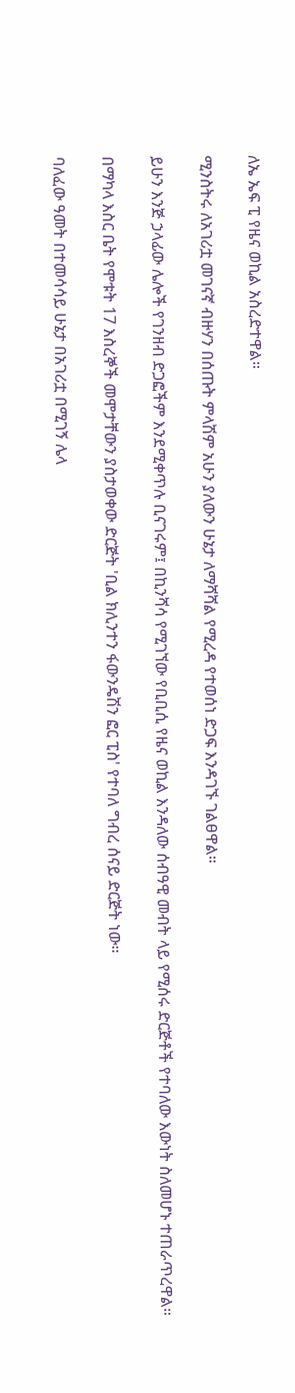ለኤ ኤፍ ፒ የዜና ወኪል አስረድተዋል።

ሚንስትሩ ለአገሪቷ መገናኛ ብዙሃን በሰጡት ምላሽም አሁን ያለውን ሁኔታ ለማሻሻል የሚረዳ የተወሰነ ድጋፍ እንዳገኙ ገልፀዋል።

ይሁን እንጅ ኃላፊው ሌሎች የገንዘብ ድጋፎችም እንደሚቀጥሉ ቢናገሩም፤ በኪንሻሳ የሚገኘው የቢቢሲ የዜና ወኪል እንዳለው ሰብዓዊ መብት ላይ የሚሰሩ ድርጅቶች የተባለው እውነት ስለመሆኑ ተጠራጥረዋል።

በማካላ እስር ቤት የሞቱት 17 እስረኞች መሞታቸውን ያስታወቀው ድርጅት 'ቢል ክሊንተን ፋውንዴሽን ፎር ፒስ' የተባለ ግብረ ሰናይ ድርጅት ነው።

ባለፈው ዓመት በተመሳሳይ ሁኔታ በአገሪቷ በሚገኝ ሌላ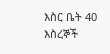እስር ቤት 40 እስረኞች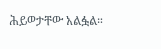ሕይወታቸው አልፏል።